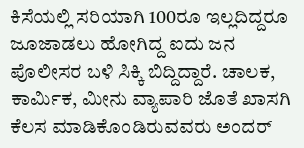ಕಿಸೆಯಲ್ಲಿ ಸರಿಯಾಗಿ 100ರೂ ಇಲ್ಲದಿದ್ದರೂ ಜೂಜಾಡಲು ಹೋಗಿದ್ದ ಐದು ಜನ ಪೊಲೀಸರ ಬಳಿ ಸಿಕ್ಕಿ ಬಿದ್ದಿದ್ದಾರೆ. ಚಾಲಕ, ಕಾರ್ಮಿಕ, ಮೀನು ವ್ಯಾಪಾರಿ ಜೊತೆ ಖಾಸಗಿ ಕೆಲಸ ಮಾಡಿಕೊಂಡಿರುವವರು ಅಂದರ್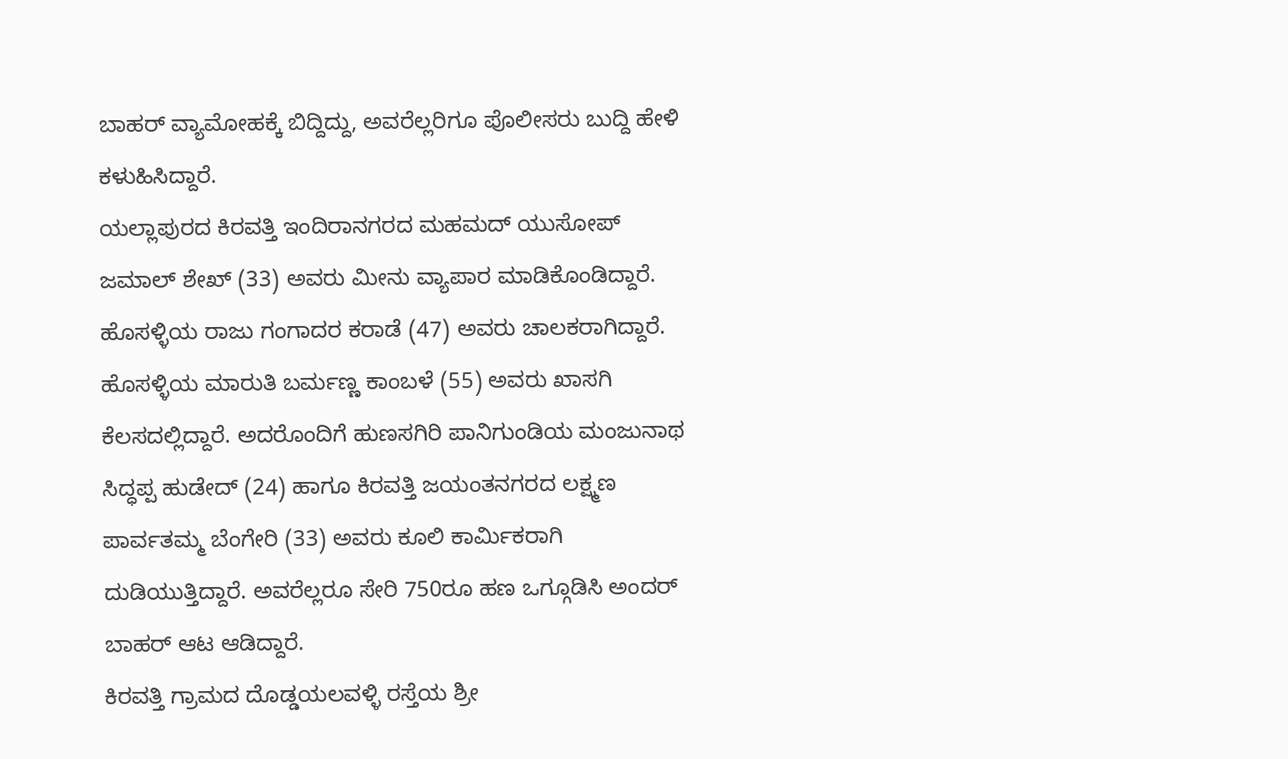ಬಾಹರ್ ವ್ಯಾಮೋಹಕ್ಕೆ ಬಿದ್ದಿದ್ದು, ಅವರೆಲ್ಲರಿಗೂ ಪೊಲೀಸರು ಬುದ್ದಿ ಹೇಳಿ ಕಳುಹಿಸಿದ್ದಾರೆ.
ಯಲ್ಲಾಪುರದ ಕಿರವತ್ತಿ ಇಂದಿರಾನಗರದ ಮಹಮದ್ ಯುಸೋಪ್ ಜಮಾಲ್ ಶೇಖ್ (33) ಅವರು ಮೀನು ವ್ಯಾಪಾರ ಮಾಡಿಕೊಂಡಿದ್ದಾರೆ. ಹೊಸಳ್ಳಿಯ ರಾಜು ಗಂಗಾದರ ಕರಾಡೆ (47) ಅವರು ಚಾಲಕರಾಗಿದ್ದಾರೆ. ಹೊಸಳ್ಳಿಯ ಮಾರುತಿ ಬರ್ಮಣ್ಣ ಕಾಂಬಳೆ (55) ಅವರು ಖಾಸಗಿ ಕೆಲಸದಲ್ಲಿದ್ದಾರೆ. ಅದರೊಂದಿಗೆ ಹುಣಸಗಿರಿ ಪಾನಿಗುಂಡಿಯ ಮಂಜುನಾಥ ಸಿದ್ಧಪ್ಪ ಹುಡೇದ್ (24) ಹಾಗೂ ಕಿರವತ್ತಿ ಜಯಂತನಗರದ ಲಕ್ಷ್ಮಣ ಪಾರ್ವತಮ್ಮ ಬೆಂಗೇರಿ (33) ಅವರು ಕೂಲಿ ಕಾರ್ಮಿಕರಾಗಿ ದುಡಿಯುತ್ತಿದ್ದಾರೆ. ಅವರೆಲ್ಲರೂ ಸೇರಿ 750ರೂ ಹಣ ಒಗ್ಗೂಡಿಸಿ ಅಂದರ್ ಬಾಹರ್ ಆಟ ಆಡಿದ್ದಾರೆ.
ಕಿರವತ್ತಿ ಗ್ರಾಮದ ದೊಡ್ಡಯಲವಳ್ಳಿ ರಸ್ತೆಯ ಶ್ರೀ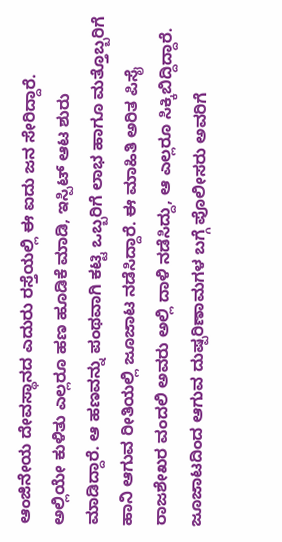ಆಂಜಿನೇಯ ದೇವಸ್ಥಾನದ ಎದುರು ರಸ್ತೆಯಲ್ಲಿ ಈ ಐದು ಜನ ಸೇರಿದ್ದಾರೆ. ಅಲ್ಲಿಯೇ ಕುಳಿತು ಎಲ್ಲರೂ ಹಣ ಹೂಡಿಕೆ ಮಾಡಿ, ಇಸ್ಪಿಟ್ ಆಟ ಶುರು ಮಾಡಿದ್ದಾರೆ. ಆ ಹಣವನ್ನು ಪಂಥವಾಗಿ ಕಟ್ಟಿ ಒಬ್ಬರಿಗೆ ಲಾಭ ಹಾಗೂ ಮತ್ತೊಬ್ಬರಿಗೆ ಹಾನಿ ಆಗುವ ರೀತಿಯಲ್ಲಿ ಜೂಜಾಟ ನಡೆಸಿದ್ದಾರೆ. ಈ ಮಾಹಿತಿ ಅರಿತ ಪಿಸೈ ರಾಜಶೇಖರ ವಂದಲಿ ಅವರು ಅಲ್ಲಿ ದಾಳಿ ನಡೆಸಿದ್ದು, ಆ ಎಲ್ಲರೂ ಸಿಕ್ಕಿಬಿದ್ದಿದ್ದಾರೆ. ಜೂಜಾಟದಿಂದ ಆಗುವ ದುಷ್ಪರಿಣಾಮಗಳ ಬಗ್ಗೆ ಪೊಲೀಸರು ಅವರಿಗೆ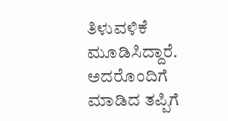ತಿಳುವಳಿಕೆ ಮೂಡಿಸಿದ್ದಾರೆ. ಅದರೊಂದಿಗೆ ಮಾಡಿದ ತಪ್ಪಿಗೆ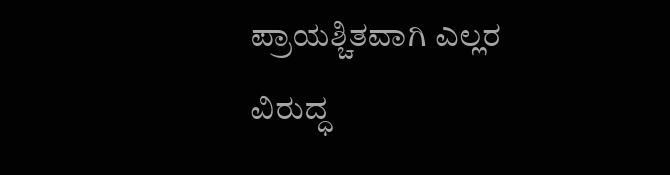ಪ್ರಾಯಶ್ಚಿತವಾಗಿ ಎಲ್ಲರ ವಿರುದ್ಧ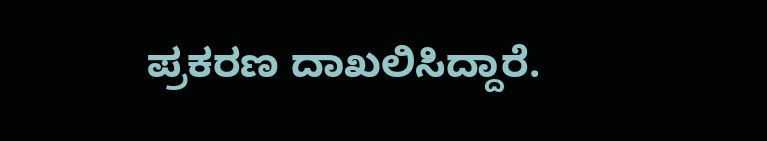ಪ್ರಕರಣ ದಾಖಲಿಸಿದ್ದಾರೆ.